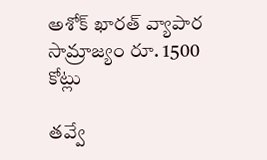అశోక్ ఖార‌త్ వ్యాపార సామ్రాజ్యం రూ. 1500 కోట్లు

త‌వ్వే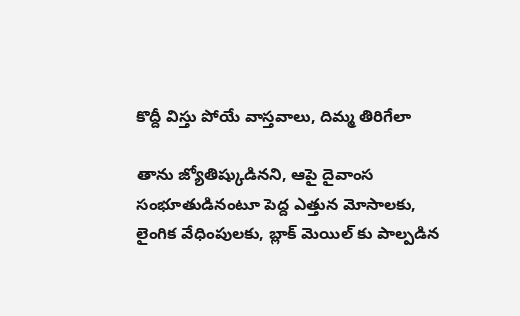కొద్దీ విస్తు పోయే వాస్త‌వాలు, దిమ్మ తిరిగేలా

తాను జ్యోతిష్కుడిన‌ని, ఆపై దైవాంస సంభూతుడినంటూ పెద్ద ఎత్తున మోసాల‌కు, లైంగిక వేధింపుల‌కు, బ్లాక్ మెయిల్ కు పాల్ప‌డిన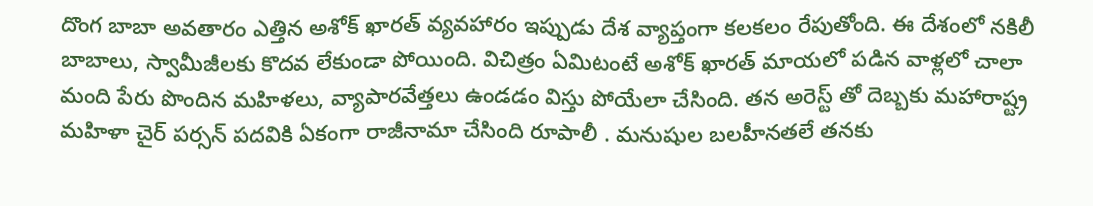దొంగ బాబా అవ‌తారం ఎత్తిన అశోక్ ఖార‌త్ వ్య‌వ‌హారం ఇప్పుడు దేశ వ్యాప్తంగా క‌ల‌క‌లం రేపుతోంది. ఈ దేశంలో న‌కిలీ బాబాలు, స్వామీజీల‌కు కొద‌వ లేకుండా పోయింది. విచిత్రం ఏమిటంటే అశోక్ ఖార‌త్ మాయలో ప‌డిన వాళ్ల‌లో చాలా మంది పేరు పొందిన మ‌హిళ‌లు, వ్యాపార‌వేత్త‌లు ఉండ‌డం విస్తు పోయేలా చేసింది. త‌న అరెస్ట్ తో దెబ్బ‌కు మ‌హారాష్ట్ర మ‌హిళా చైర్ ప‌ర్స‌న్ ప‌ద‌వికి ఏకంగా రాజీనామా చేసింది రూపాలీ . మ‌నుషుల బ‌ల‌హీన‌తలే త‌న‌కు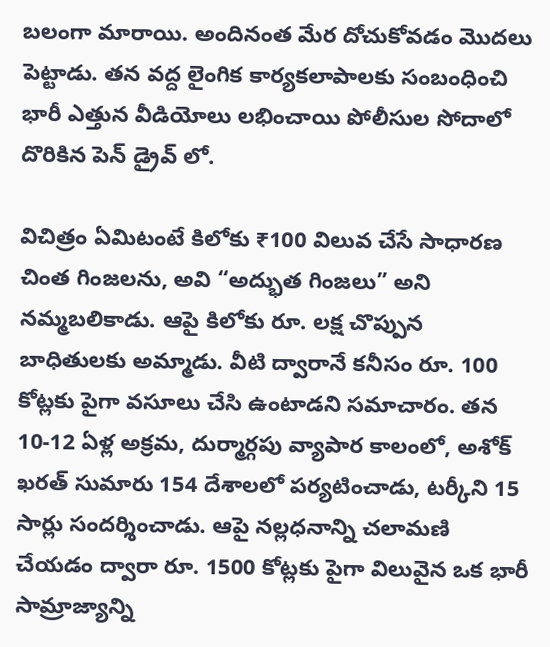బ‌లంగా మారాయి. అందినంత మేర దోచుకోవ‌డం మొద‌లు పెట్టాడు. త‌న వ‌ద్ద లైంగిక కార్య‌క‌లాపాల‌కు సంబంధించి భారీ ఎత్తున వీడియోలు ల‌భించాయి పోలీసుల సోదాలో దొరికిన పెన్ డ్రైవ్ లో.

విచిత్రం ఏమిటంటే కిలోకు ₹100 విలువ చేసే సాధారణ చింత గింజలను, అవి “అద్భుత గింజలు” అని నమ్మబలికాడు. ఆపై కిలోకు రూ. ల‌క్ష చొప్పున బాధితుల‌కు అమ్మాడు. వీటి ద్వారానే క‌నీసం రూ. 100 కోట్ల‌కు పైగా వ‌సూలు చేసి ఉంటాడ‌ని స‌మాచారం. తన 10-12 ఏళ్ల అక్రమ, దుర్మార్గపు వ్యాపార కాలంలో, అశోక్ ఖరత్ సుమారు 154 దేశాలలో పర్యటించాడు, టర్కీని 15 సార్లు సందర్శించాడు. ఆపై నల్లధనాన్ని చలామణి చేయడం ద్వారా రూ. 1500 కోట్లకు పైగా విలువైన ఒక భారీ సామ్రాజ్యాన్ని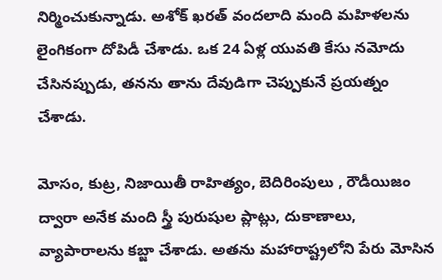నిర్మించుకున్నాడు. అశోక్ ఖరత్ వందలాది మంది మహిళలను లైంగికంగా దోపిడీ చేశాడు. ఒక 24 ఏళ్ల యువతి కేసు నమోదు చేసినప్పుడు, తనను తాను దేవుడిగా చెప్పుకునే ప్ర‌య‌త్నం చేశాడు.

మోసం, కుట్ర, నిజాయితీ రాహిత్యం, బెదిరింపులు , రౌడీయిజం ద్వారా అనేక మంది స్త్రీ పురుషుల ప్లాట్లు, దుకాణాలు, వ్యాపారాలను కబ్జా చేశాడు. అతను మహారాష్ట్రలోని పేరు మోసిన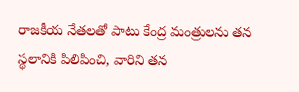రాజ‌కీయ నేత‌ల‌తో పాటు కేంద్ర మంత్రులను తన స్థలానికి పిలిపించి, వారిని తన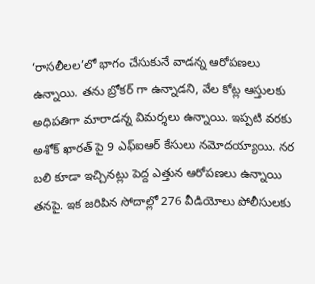‘రాసలీలల’లో భాగం చేసుకునే వాడ‌న్న ఆరోప‌ణ‌లు ఉన్నాయి. త‌ను బ్రోక‌ర్ గా ఉన్నాడ‌ని, వేల కోట్ల ఆస్తుల‌కు అధిప‌తిగా మారాడ‌న్న విమ‌ర్శ‌లు ఉన్నాయి. ఇప్ప‌టి వ‌ర‌కు అశోక్ ఖార‌త్ పై 9 ఎఫ్ఐఆర్ కేసులు న‌మోద‌య్యాయి. న‌ర బ‌లి కూడా ఇచ్చిన‌ట్లు పెద్ద ఎత్తున ఆరోప‌ణ‌లు ఉన్నాయి త‌న‌పై. ఇక జ‌రిపిన సోదాల్లో 276 వీడియోలు పోలీసుల‌కు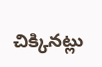చిక్కిన‌ట్లు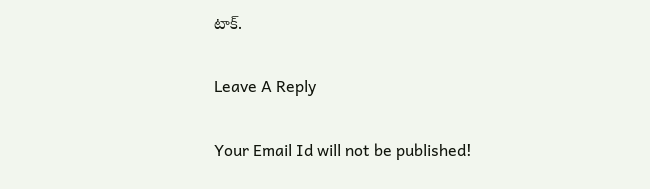టాక్.

Leave A Reply

Your Email Id will not be published!